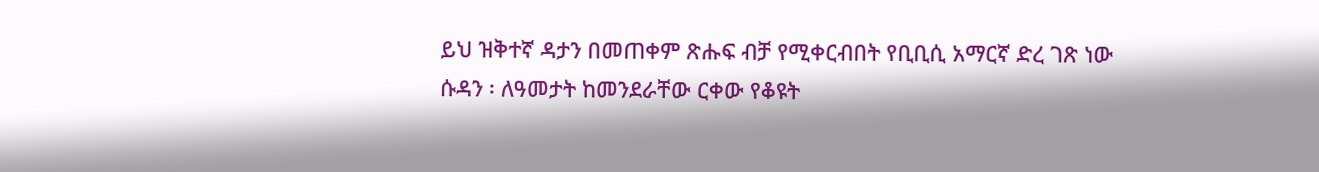ይህ ዝቅተኛ ዳታን በመጠቀም ጽሑፍ ብቻ የሚቀርብበት የቢቢሲ አማርኛ ድረ ገጽ ነው
ሱዳን ፡ ለዓመታት ከመንደራቸው ርቀው የቆዩት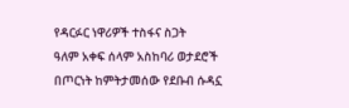የዳርፉር ነዋሪዎች ተስፋና ስጋት
ዓለም አቀፍ ሰላም አስከባሪ ወታደሮች በጦርነት ከምትታመሰው የደቡብ ሱዳኗ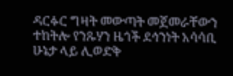ዳርፉር ግዛት መውጣት መጀመራቸውን ተከትሎ የንጹሃን ዜጎች ደኅንነት አሳሳቢ ሁኔታ ላይ ሊወድቅ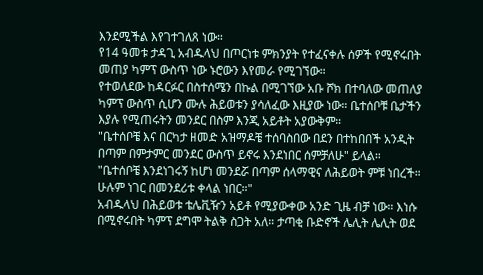እንደሚችል እየገተገለጸ ነው።
የ14 ዓመቱ ታዳጊ አብዱላህ በጦርነቱ ምክንያት የተፈናቀሉ ሰዎች የሚኖሩበት መጠያ ካምፕ ውስጥ ነው ኑሮውን እየመራ የሚገኘው።
የተወለደው ከዳርፉር በስተሰሜን በኩል በሚገኘው አቡ ሾክ በተባለው መጠለያ ካምፕ ውስጥ ሲሆን ሙሉ ሕይወቱን ያሳለፈው እዚያው ነው። ቤተሰቦቹ ቤታችን እያሉ የሚጠሩትን መንደር በስም እንጂ አይቶት አያውቅም።
"ቤተሰቦቼ እና በርካታ ዘመድ አዝማዶቼ ተሰባስበው በደን በተከበበች አንዲት በጣም በምታምር መንደር ውስጥ ይኖሩ እንደነበር ሰምቻለሁ" ይላል።
"ቤተሰቦቼ እንደነገሩኝ ከሆነ መንደሯ በጣም ሰላማዊና ለሕይወት ምቹ ነበረች። ሁሉም ነገር በመንደሪቱ ቀላል ነበር።"
አብዱላህ በሕይወቱ ቴሌቪዥን አይቶ የሚያውቀው አንድ ጊዜ ብቻ ነው። እነሱ በሚኖሩበት ካምፕ ደግሞ ትልቅ ስጋት አለ። ታጣቂ ቡድኖች ሌሊት ሌሊት ወደ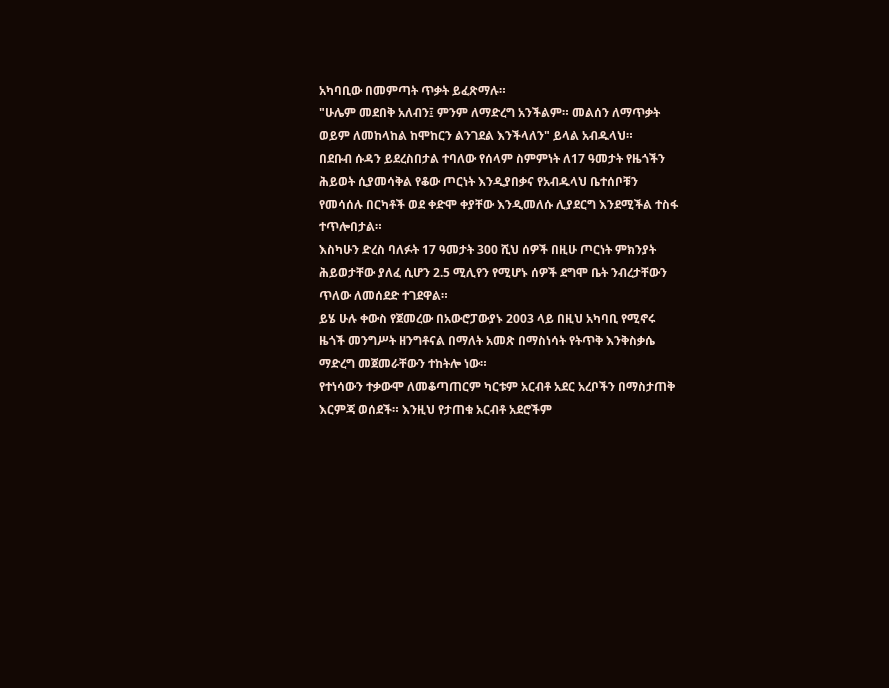አካባቢው በመምጣት ጥቃት ይፈጽማሉ።
"ሁሌም መደበቅ አለብን፤ ምንም ለማድረግ አንችልም። መልሰን ለማጥቃት ወይም ለመከላከል ከሞከርን ልንገደል እንችላለን" ይላል አብዱላህ።
በደቡብ ሱዳን ይደረስበታል ተባለው የሰላም ስምምነት ለ17 ዓመታት የዜጎችን ሕይወት ሲያመሳቅል የቆው ጦርነት እንዲያበቃና የአብዱላህ ቤተሰቦቹን የመሳሰሉ በርካቶች ወደ ቀድሞ ቀያቸው እንዲመለሱ ሊያደርግ እንደሚችል ተስፋ ተጥሎበታል።
እስካሁን ድረስ ባለፉት 17 ዓመታት 300 ሺህ ሰዎች በዚሁ ጦርነት ምክንያት ሕይወታቸው ያለፈ ሲሆን 2.5 ሚሊየን የሚሆኑ ሰዎች ደግሞ ቤት ንብረታቸውን ጥለው ለመሰደድ ተገደዋል።
ይሄ ሁሉ ቀውስ የጀመረው በአውሮፓውያኑ 2003 ላይ በዚህ አካባቢ የሚኖሩ ዜጎች መንግሥት ዘንግቶናል በማለት አመጽ በማስነሳት የትጥቅ እንቅስቃሴ ማድረግ መጀመራቸውን ተከትሎ ነው።
የተነሳውን ተቃውሞ ለመቆጣጠርም ካርቱም አርብቶ አደር አረቦችን በማስታጠቅ እርምጃ ወሰደች። እንዚህ የታጠቁ አርብቶ አደሮችም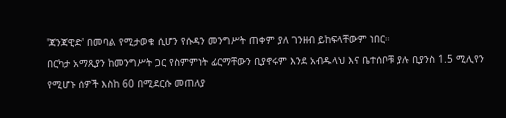'ጃንጃዊድ' በመባል የሚታወቁ ሲሆን የሱዳን መንግሥት ጠቀም ያለ ገንዘብ ይከፍላቸውም ነበር።
በርካታ አማጺያን ከመንግሥት ጋር የስምምነት ፊርማቸውን ቢያኖሩም እንደ አብዱላህ እና ቤተሰቦቹ ያሉ ቢያንስ 1.5 ሚሊየን የሚሆኑ ሰዎች እስከ 60 በሚደርሱ መጠለያ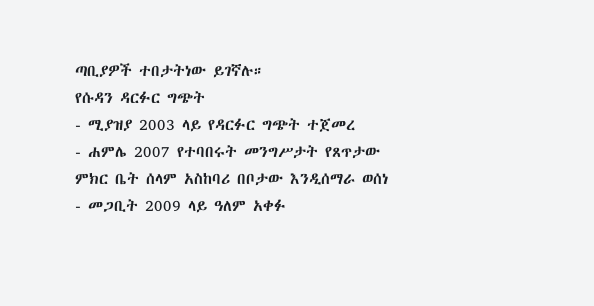ጣቢያዎች ተበታትነው ይገኛሉ።
የሱዳን ዳርፉር ግጭት
- ሚያዝያ 2003 ላይ የዳርፉር ግጭት ተጀመረ
- ሐምሌ 2007 የተባበሩት መንግሥታት የጸጥታው ምክር ቤት ሰላም አስከባሪ በቦታው እንዲሰማራ ወሰነ
- መጋቢት 2009 ላይ ዓለም አቀፉ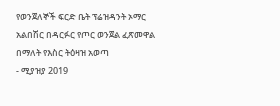የወንጀለኞች ፍርድ ቤት ፕሬዝዳንት ኦማር አልበሽር በዳርፉር የጦር ወንጀል ፈጽመዋል በማለት የእስር ትዕዛዝ አወጣ
- ሚያዝያ 2019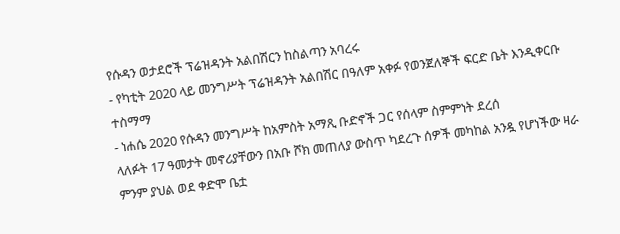የሱዳን ወታደሮች ፕሬዝዳንት አልበሽርን ከስልጣን አባረሩ
- የካቲት 2020 ላይ መንግሥት ፕሬዝዳንት አልበሽር በዓለም አቀፉ የወንጀለኞች ፍርድ ቤት እንዲቀርቡ ተስማማ
- ነሐሴ 2020 የሱዳን መንግሥት ከአምስት አማጺ ቡድኖች ጋር የሰላም ስምምነት ደረሰ
ላለፉት 17 ዓመታት መኖሪያቸውን በአቡ ሾክ መጠለያ ውስጥ ካደረጉ ሰዎች መካከል አንዷ የሆነችው ዛራ ምንም ያህል ወደ ቀድሞ ቤቷ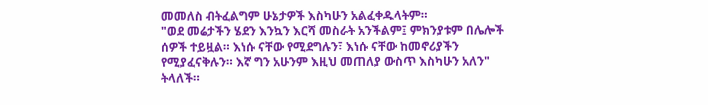መመለስ ብትፈልግም ሁኔታዎች እስካሁን አልፈቀዱላትም።
"ወደ መሬታችን ሄደን እንኳን እርሻ መስራት አንችልም፤ ምክንያቱም በሌሎች ሰዎች ተይዟል። እነሱ ናቸው የሚደግሉን፣ እነሱ ናቸው ከመኖሪያችን የሚያፈናቅሉን። እኛ ግን አሁንም እዚህ መጠለያ ውስጥ እስካሁን አለን" ትላለች።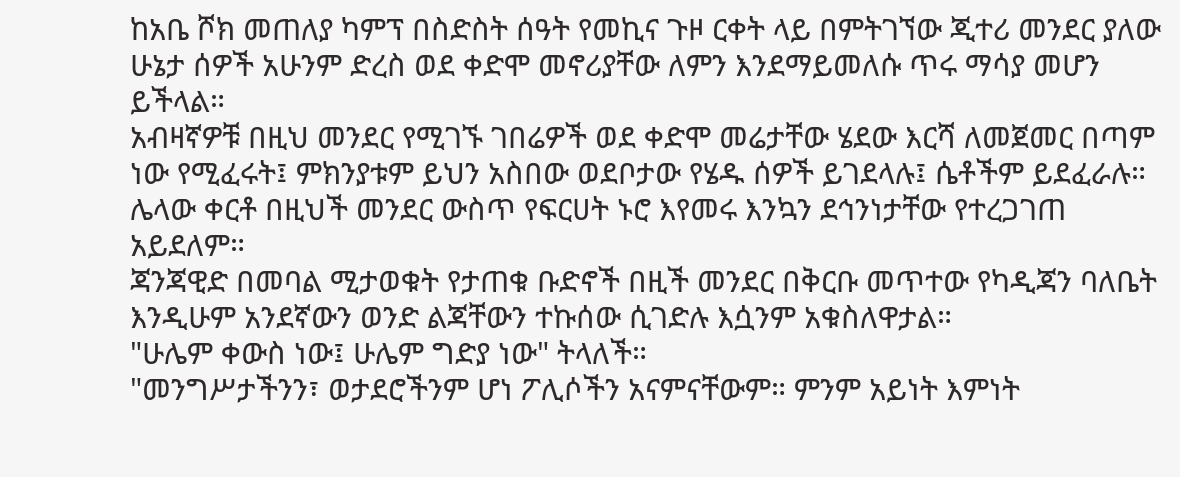ከአቤ ሾክ መጠለያ ካምፕ በስድስት ሰዓት የመኪና ጉዞ ርቀት ላይ በምትገኘው ጂተሪ መንደር ያለው ሁኔታ ሰዎች አሁንም ድረስ ወደ ቀድሞ መኖሪያቸው ለምን እንደማይመለሱ ጥሩ ማሳያ መሆን ይችላል።
አብዛኛዎቹ በዚህ መንደር የሚገኙ ገበሬዎች ወደ ቀድሞ መሬታቸው ሄደው እርሻ ለመጀመር በጣም ነው የሚፈሩት፤ ምክንያቱም ይህን አስበው ወደቦታው የሄዱ ሰዎች ይገደላሉ፤ ሴቶችም ይደፈራሉ።
ሌላው ቀርቶ በዚህች መንደር ውስጥ የፍርሀት ኑሮ እየመሩ እንኳን ደኅንነታቸው የተረጋገጠ አይደለም።
ጃንጃዊድ በመባል ሚታወቁት የታጠቁ ቡድኖች በዚች መንደር በቅርቡ መጥተው የካዲጃን ባለቤት እንዲሁም አንደኛውን ወንድ ልጃቸውን ተኩሰው ሲገድሉ እሷንም አቁስለዋታል።
"ሁሌም ቀውስ ነው፤ ሁሌም ግድያ ነው" ትላለች።
"መንግሥታችንን፣ ወታደሮችንም ሆነ ፖሊሶችን አናምናቸውም። ምንም አይነት እምነት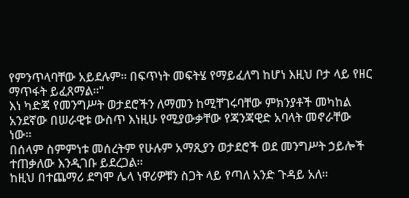የምንጥላባቸው አይደሉም። በፍጥነት መፍትሄ የማይፈለግ ከሆነ እዚህ ቦታ ላይ የዘር ማጥፋት ይፈጸማል።"
እነ ካድጃ የመንግሥት ወታደሮችን ለማመን ከሚቸገሩባቸው ምክንያቶች መካከል አንደኛው በሠራዊቱ ውስጥ እነዚሁ የሚያውቃቸው የጃንጃዊድ አባላት መኖራቸው ነው።
በሰላም ስምምነቱ መሰረትም የሁሉም አማጺያን ወታደሮች ወደ መንግሥት ኃይሎች ተጠቃለው እንዲገቡ ይደረጋል።
ከዚህ በተጨማሪ ደግሞ ሌላ ነዋሪዎቹን ስጋት ላይ የጣለ አንድ ጉዳይ አለ።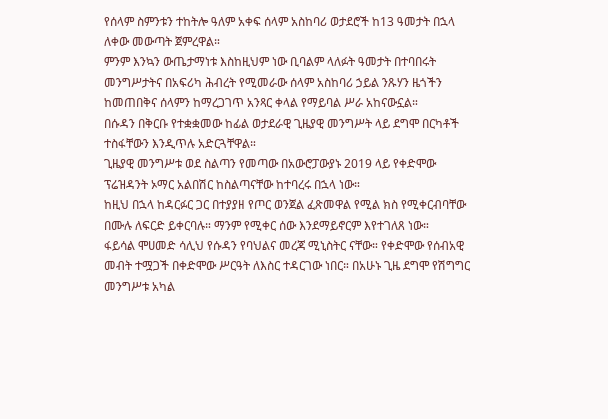የሰላም ስምንቱን ተከትሎ ዓለም አቀፍ ሰላም አስከባሪ ወታደሮች ከ13 ዓመታት በኋላ ለቀው መውጣት ጀምረዋል።
ምንም እንኳን ውጤታማነቱ እስከዚህም ነው ቢባልም ላለፉት ዓመታት በተባበሩት መንግሥታትና በአፍሪካ ሕብረት የሚመራው ሰላም አስከባሪ ኃይል ንጹሃን ዜጎችን ከመጠበቅና ሰላምን ከማረጋገጥ አንጻር ቀላል የማይባል ሥራ አከናውኗል።
በሱዳን በቅርቡ የተቋቋመው ከፊል ወታደራዊ ጊዜያዊ መንግሥት ላይ ደግሞ በርካቶች ተስፋቸውን እንዲጥሉ አድርጓቸዋል።
ጊዜያዊ መንግሥቱ ወደ ስልጣን የመጣው በአውሮፓውያኑ 2019 ላይ የቀድሞው ፕሬዝዳንት ኦማር አልበሽር ከስልጣናቸው ከተባረሩ በኋላ ነው።
ከዚህ በኋላ ከዳርፉር ጋር በተያያዘ የጦር ወንጀል ፈጽመዋል የሚል ክስ የሚቀርብባቸው በሙሉ ለፍርድ ይቀርባሉ። ማንም የሚቀር ሰው እንደማይኖርም እየተገለጸ ነው።
ፋይሳል ሞሀመድ ሳሊህ የሱዳን የባህልና መረጃ ሚኒስትር ናቸው። የቀድሞው የሰብአዊ መብት ተሟጋች በቀድሞው ሥርዓት ለእስር ተዳርገው ነበር። በአሁኑ ጊዜ ደግሞ የሽግግር መንግሥቱ አካል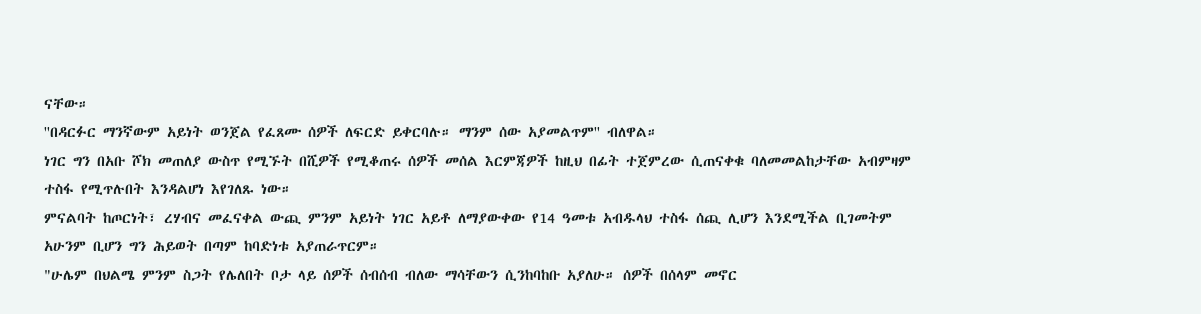ናቸው።
''በዳርፉር ማንኛውም አይነት ወንጀል የፈጸሙ ሰዎች ለፍርድ ይቀርባሉ። ማንም ሰው አያመልጥም'' ብለዋል።
ነገር ግን በአቡ ሾክ መጠለያ ውስጥ የሚኙት በሺዎች የሚቆጠሩ ሰዎች መሰል እርምጃዎች ከዚህ በፊት ተጀምረው ሲጠናቀቁ ባለመመልከታቸው አብምዛም ተስፋ የሚጥሉበት እንዳልሆነ እየገለጹ ነው።
ምናልባት ከጦርነት፣ ረሃብና መፈናቀል ውጪ ምንም አይነት ነገር አይቶ ለማያውቀው የ14 ዓመቱ አብዱላህ ተስፋ ሰጪ ሊሆን እንደሚችል ቢገመትም አሁንም ቢሆን ግን ሕይወት በጣም ከባድነቱ አያጠራጥርም።
"ሁሌም በህልሜ ምንም ስጋት የሌለበት ቦታ ላይ ሰዎች ሰብሰብ ብለው ማሳቸውን ሲንከባከቡ አያለሁ። ሰዎች በሰላም መኖር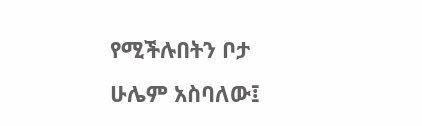የሚችሉበትን ቦታ ሁሌም አስባለው፤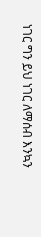ነገር ግን ይህ ነገር ለማሰብ እንኳን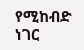የሚከብድ ነገር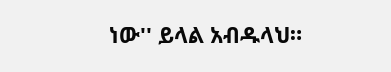ነው'' ይላል አብዱላህ።